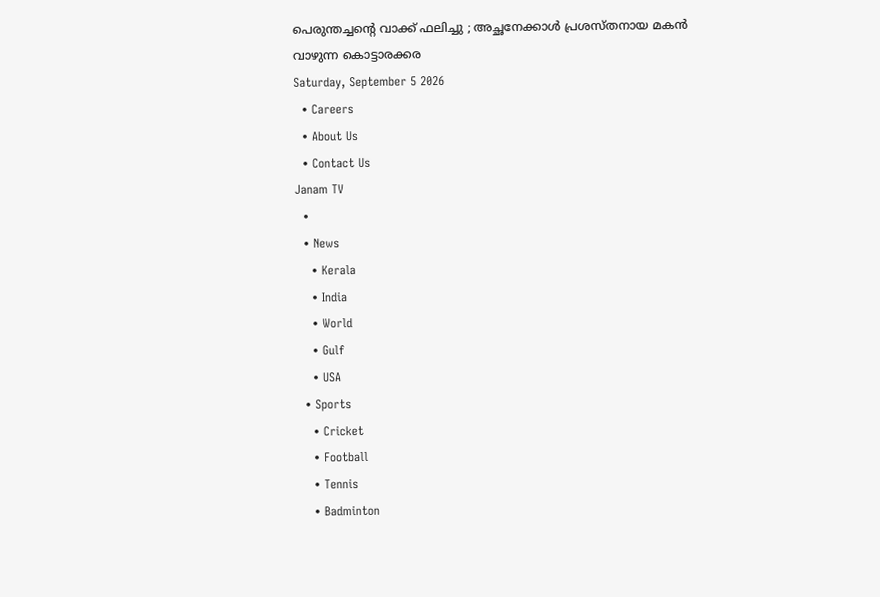പെരുന്തച്ചന്റെ വാക്ക് ഫലിച്ചു ; അച്ഛനേക്കാൾ പ്രശസ്തനായ മകൻ വാഴുന്ന കൊട്ടാരക്കര
Saturday, September 5 2026
  • Careers
  • About Us
  • Contact Us
Janam TV
  •
  • News
    • Kerala
    • India
    • World
    • Gulf
    • USA
  • Sports
    • Cricket
    • Football
    • Tennis
    • Badminton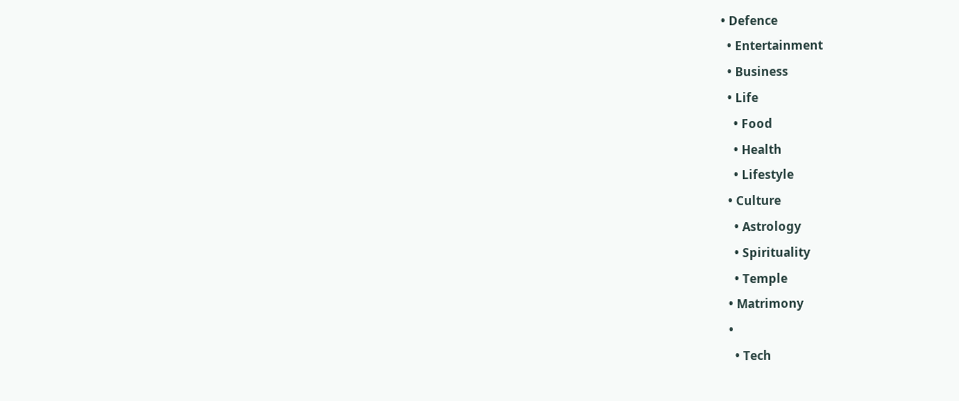• Defence
  • Entertainment
  • Business
  • Life
    • Food
    • Health
    • Lifestyle
  • Culture
    • Astrology
    • Spirituality
    • Temple
  • Matrimony
  •
    • Tech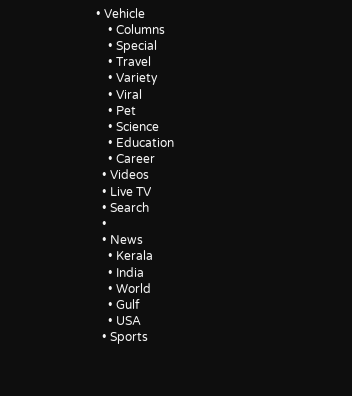• Vehicle
    • Columns
    • Special
    • Travel
    • Variety
    • Viral
    • Pet
    • Science
    • Education
    • Career
  • Videos
  • Live TV
  • Search
  •
  • News
    • Kerala
    • India
    • World
    • Gulf
    • USA
  • Sports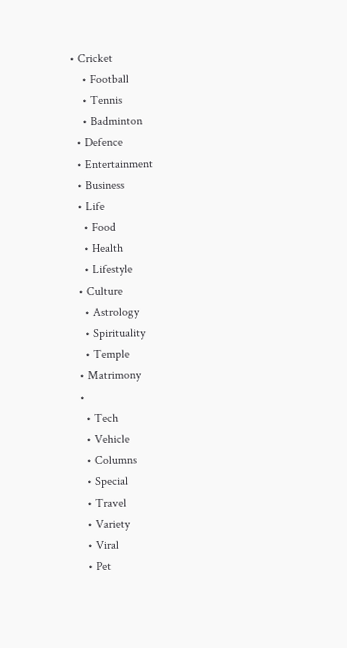• Cricket
    • Football
    • Tennis
    • Badminton
  • Defence
  • Entertainment
  • Business
  • Life
    • Food
    • Health
    • Lifestyle
  • Culture
    • Astrology
    • Spirituality
    • Temple
  • Matrimony
  •
    • Tech
    • Vehicle
    • Columns
    • Special
    • Travel
    • Variety
    • Viral
    • Pet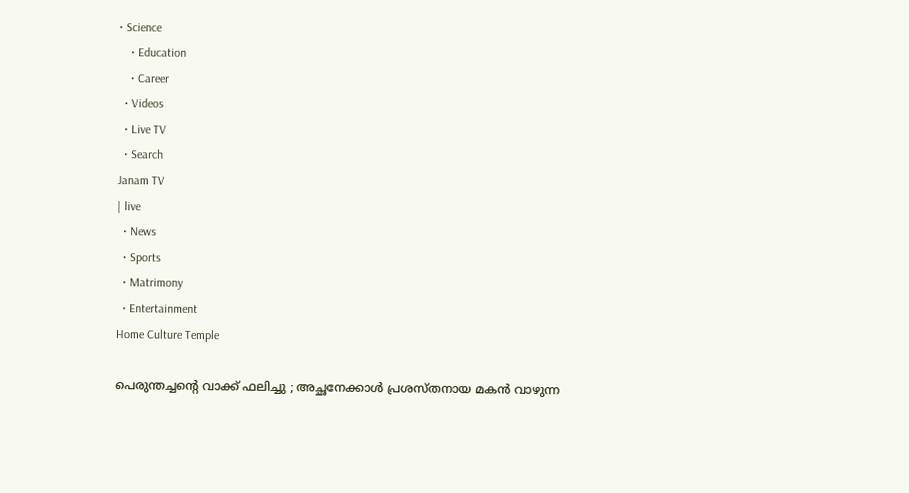• Science
    • Education
    • Career
  • Videos
  • Live TV
  • Search
Janam TV
| live
  • News
  • Sports
  • Matrimony
  • Entertainment
Home Culture Temple

പെരുന്തച്ചന്റെ വാക്ക് ഫലിച്ചു ; അച്ഛനേക്കാൾ പ്രശസ്തനായ മകൻ വാഴുന്ന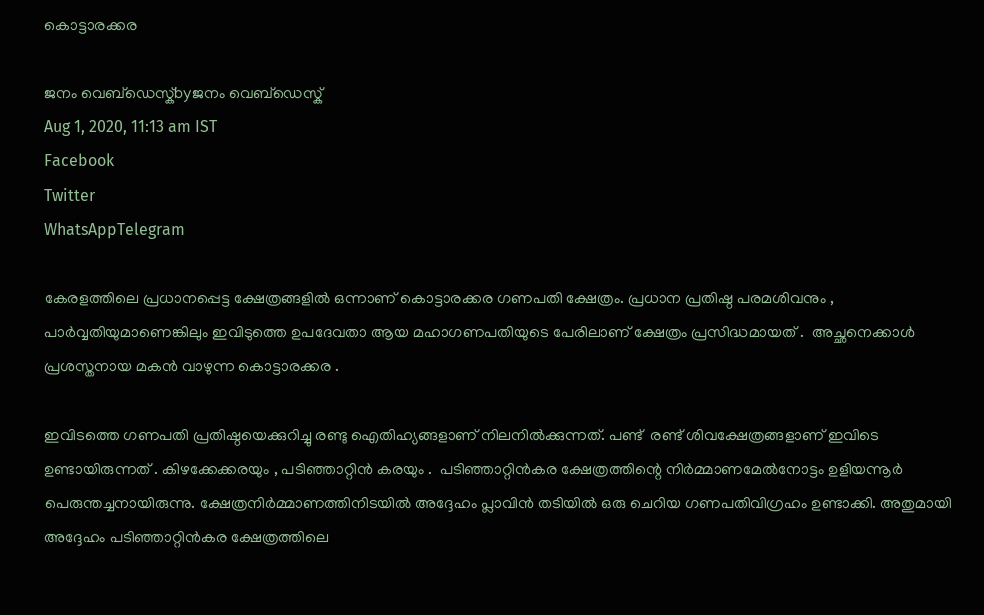കൊട്ടാരക്കര

ജനം വെബ്‌ഡെസ്ക്byജനം വെബ്‌ഡെസ്ക്
Aug 1, 2020, 11:13 am IST
Facebook
Twitter
WhatsAppTelegram

കേരളത്തിലെ പ്രധാനപ്പെട്ട ക്ഷേത്രങ്ങളിൽ ഒന്നാണ് കൊട്ടാരക്കര ഗണപതി ക്ഷേത്രം. പ്രധാന പ്രതിഷ്ഠ പരമശിവനും , പാർവ്വതിയുമാണെങ്കിലും ഇവിടുത്തെ ഉപദേവതാ ആയ മഹാഗണപതിയുടെ പേരിലാണ് ക്ഷേത്രം പ്രസിദ്ധമായത് .  അച്ഛനെക്കാൾ പ്രശസ്തനായ മകൻ വാഴുന്ന കൊട്ടാരക്കര .

ഇവിടത്തെ ഗണപതി പ്രതിഷ്ഠയെക്കുറിച്ചു രണ്ടു ഐതിഹ്യങ്ങളാണ് നിലനിൽക്കുന്നത്. പണ്ട്  രണ്ട് ശിവക്ഷേത്രങ്ങളാണ് ഇവിടെ ഉണ്ടായിരുന്നത് . കിഴക്കേക്കരയും , പടിഞ്ഞാറ്റിൻ കരയും .  പടിഞ്ഞാറ്റിൻ‌കര ക്ഷേത്രത്തിന്റെ നിർമ്മാണമേൽനോട്ടം ഉളിയന്നൂർ പെരുന്തച്ചനായിരുന്നു. ക്ഷേത്രനിർമ്മാണത്തിനിടയിൽ അദ്ദേഹം പ്ലാവിൻ തടിയിൽ ഒരു ചെറിയ ഗണപതിവിഗ്രഹം ഉണ്ടാക്കി. അതുമായി അദ്ദേഹം പടിഞ്ഞാറ്റിൻ‌കര ക്ഷേത്രത്തിലെ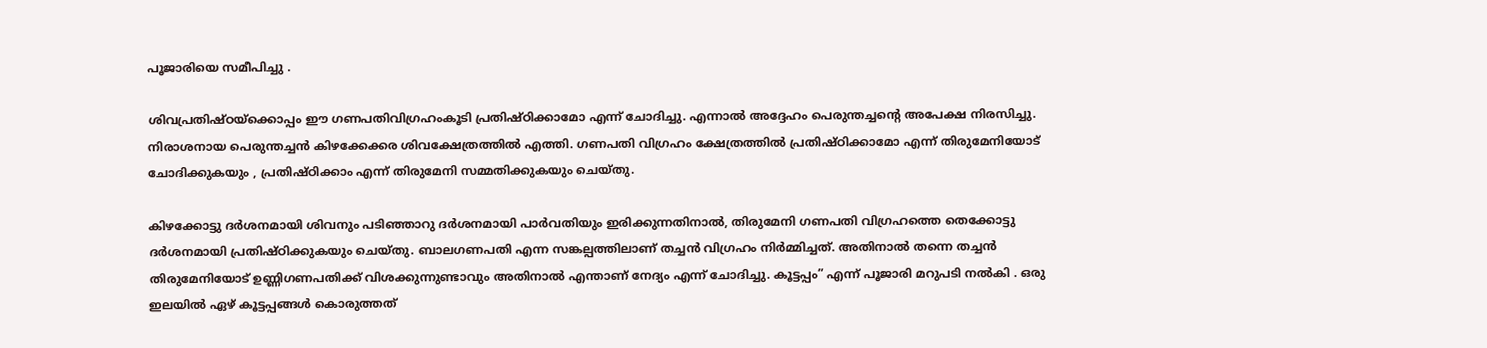പൂജാരിയെ സമീപിച്ചു .

ശിവപ്രതിഷ്ഠയ്‌ക്കൊപ്പം ഈ ഗണപതിവിഗ്രഹംകൂടി പ്രതിഷ്ഠിക്കാമോ എന്ന് ചോദിച്ചു. എന്നാൽ അദ്ദേഹം പെരുന്തച്ചന്റെ അപേക്ഷ നിരസിച്ചു. നിരാശനായ പെരുന്തച്ചൻ കിഴക്കേക്കര ശിവക്ഷേത്രത്തിൽ എത്തി. ഗണപതി വിഗ്രഹം ക്ഷേത്രത്തിൽ പ്രതിഷ്ഠിക്കാമോ എന്ന് തിരുമേനിയോട് ചോദിക്കുകയും , പ്രതിഷ്ഠിക്കാം എന്ന് തിരുമേനി സമ്മതിക്കുകയും ചെയ്തു.

കിഴക്കോട്ടു ദർശനമായി ശിവനും പടിഞ്ഞാറു ദർശനമായി പാർവതിയും ഇരിക്കുന്നതിനാൽ, തിരുമേനി ഗണപതി വിഗ്രഹത്തെ തെക്കോട്ടു ദർശനമായി പ്രതിഷ്ഠിക്കുകയും ചെയ്തു. ബാലഗണപതി എന്ന സങ്കല്പത്തിലാണ് തച്ചൻ വിഗ്രഹം നിർമ്മിച്ചത്. അതിനാൽ തന്നെ തച്ചൻ തിരുമേനിയോട് ഉണ്ണിഗണപതിക്ക്‌ വിശക്കുന്നുണ്ടാവും അതിനാൽ എന്താണ് നേദ്യം എന്ന് ചോദിച്ചു. കൂട്ടപ്പം” എന്ന് പൂജാരി മറുപടി നൽകി . ഒരു ഇലയിൽ ഏഴ് കൂട്ടപ്പങ്ങൾ കൊരുത്തത്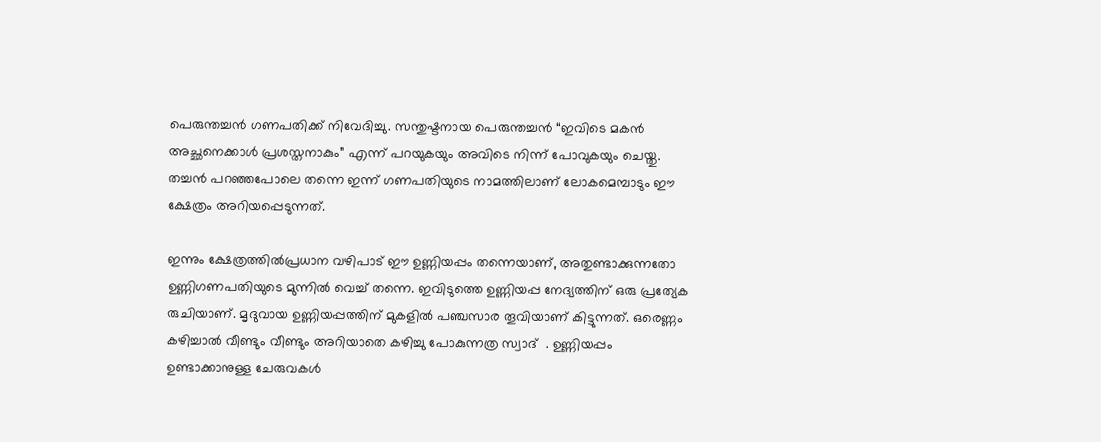പെരുന്തച്ചൻ ഗണപതിക്ക് നിവേദിച്ചു. സന്തുഷ്ടനായ പെരുന്തച്ചൻ “ഇവിടെ മകൻ അച്ഛനെക്കാൾ പ്രശസ്തനാകും” എന്ന് പറയുകയും അവിടെ നിന്ന് പോവുകയും ചെയ്തു. തച്ചൻ പറഞ്ഞപോലെ തന്നെ ഇന്ന് ഗണപതിയുടെ നാമത്തിലാണ് ലോകമെമ്പാടും ഈ ക്ഷേത്രം അറിയപ്പെടുന്നത്.

ഇന്നും ക്ഷേത്രത്തിൽപ്രധാന വഴിപാട് ഈ ഉണ്ണിയപ്പം തന്നെയാണ്, അതുണ്ടാക്കുന്നതോ ഉണ്ണിഗണപതിയുടെ മുന്നിൽ വെച്ച് തന്നെ. ഇവിടുത്തെ ഉണ്ണിയപ്പ നേദ്യത്തിന് ഒരു പ്രത്യേക രുചിയാണ്. മൃദുവായ ഉണ്ണിയപ്പത്തിന് മുകളിൽ പഞ്ചസാര തൂവിയാണ് കിട്ടുന്നത്. ഒരെണ്ണം കഴിച്ചാൽ വീണ്ടും വീണ്ടും അറിയാതെ കഴിച്ചു പോകുന്നത്ര സ്വാദ്  . ഉണ്ണിയപ്പം ഉണ്ടാക്കാനുള്ള ചേരുവകൾ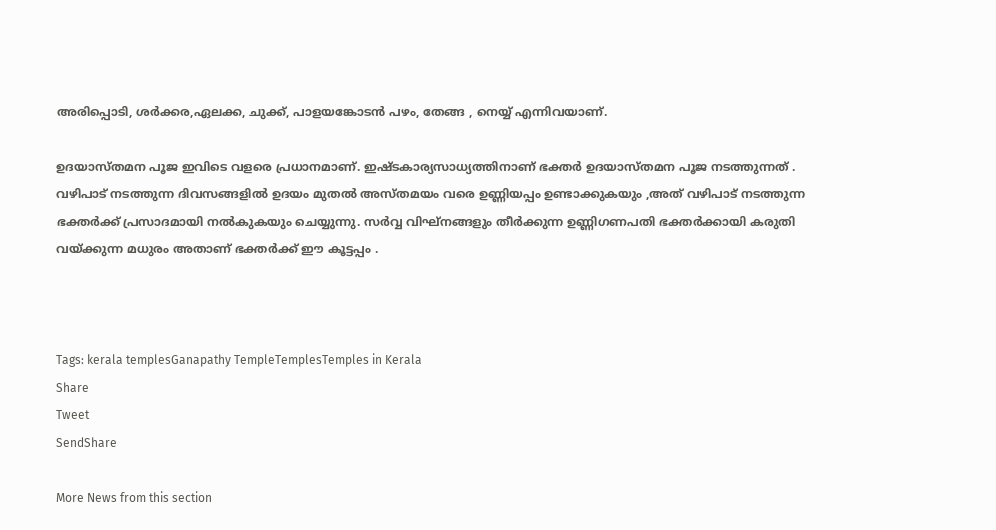അരിപ്പൊടി, ശർക്കര,ഏലക്ക, ചുക്ക്, പാളയങ്കോടൻ പഴം, തേങ്ങ , നെയ്യ് എന്നിവയാണ്.

ഉദയാസ്തമന പൂജ ഇവിടെ വളരെ പ്രധാനമാണ്. ഇഷ്ടകാര്യസാധ്യത്തിനാണ് ഭക്തർ ഉദയാസ്തമന പൂജ നടത്തുന്നത് . വഴിപാട് നടത്തുന്ന ദിവസങ്ങളിൽ ഉദയം മുതൽ അസ്തമയം വരെ ഉണ്ണിയപ്പം ഉണ്ടാക്കുകയും ,അത് വഴിപാട് നടത്തുന്ന ഭക്തർക്ക് പ്രസാദമായി നൽകുകയും ചെയ്യുന്നു. സർവ്വ വിഘ്നങ്ങളും തീർക്കുന്ന ഉണ്ണിഗണപതി ഭക്തർക്കായി കരുതി വയ്‌ക്കുന്ന മധുരം അതാണ് ഭക്തർക്ക് ഈ കൂട്ടപ്പം .



Tags: kerala templesGanapathy TempleTemplesTemples in Kerala
Share
Tweet
SendShare

More News from this section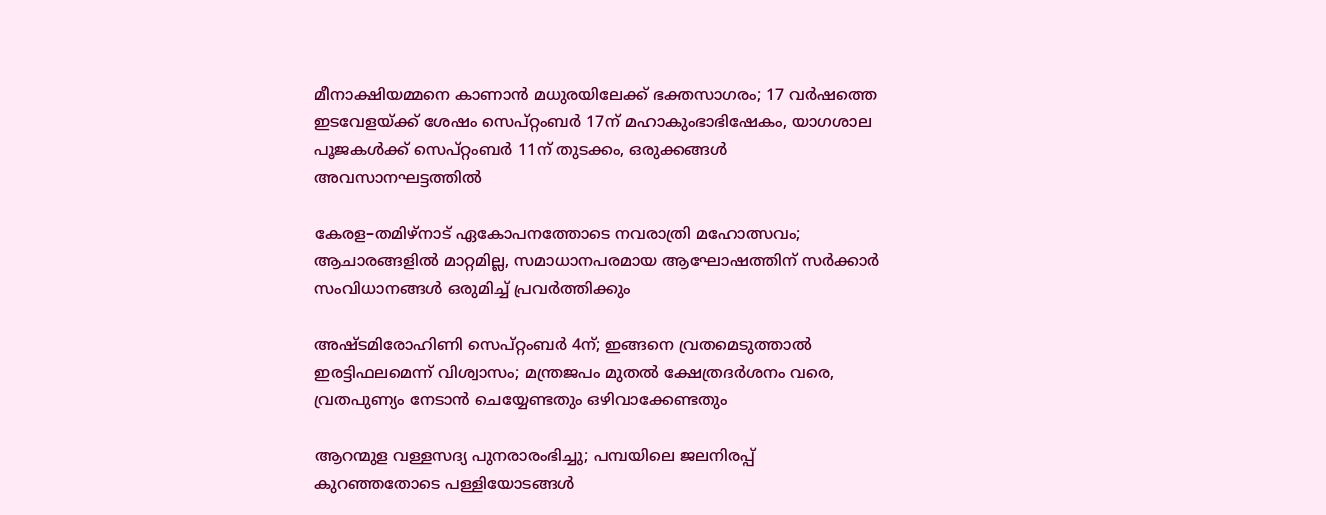മീനാക്ഷിയമ്മനെ കാണാൻ മധുരയിലേക്ക് ഭക്തസാഗരം; 17 വർഷത്തെ ഇടവേളയ്‌ക്ക് ശേഷം സെപ്റ്റംബർ 17ന് മഹാകുംഭാഭിഷേകം, യാഗശാല പൂജകൾക്ക് സെപ്റ്റംബർ 11ന് തുടക്കം, ഒരുക്കങ്ങൾ അവസാനഘട്ടത്തിൽ

കേരള–തമിഴ്നാട് ഏകോപനത്തോടെ നവരാത്രി മഹോത്സവം; ആചാരങ്ങളിൽ മാറ്റമില്ല, സമാധാനപരമായ ആഘോഷത്തിന് സർക്കാർ സംവിധാനങ്ങൾ ഒരുമിച്ച് പ്രവർത്തിക്കും

അഷ്ടമിരോഹിണി സെപ്റ്റംബർ 4ന്; ഇങ്ങനെ വ്രതമെടുത്താൽ ഇരട്ടിഫലമെന്ന് വിശ്വാസം; മന്ത്രജപം മുതൽ ക്ഷേത്രദർശനം വരെ, വ്രതപുണ്യം നേടാൻ ചെയ്യേണ്ടതും ഒഴിവാക്കേണ്ടതും

ആറന്മുള വള്ളസദ്യ പുനരാരംഭിച്ചു; പമ്പയിലെ ജലനിരപ്പ് കുറഞ്ഞതോടെ പള്ളിയോടങ്ങൾ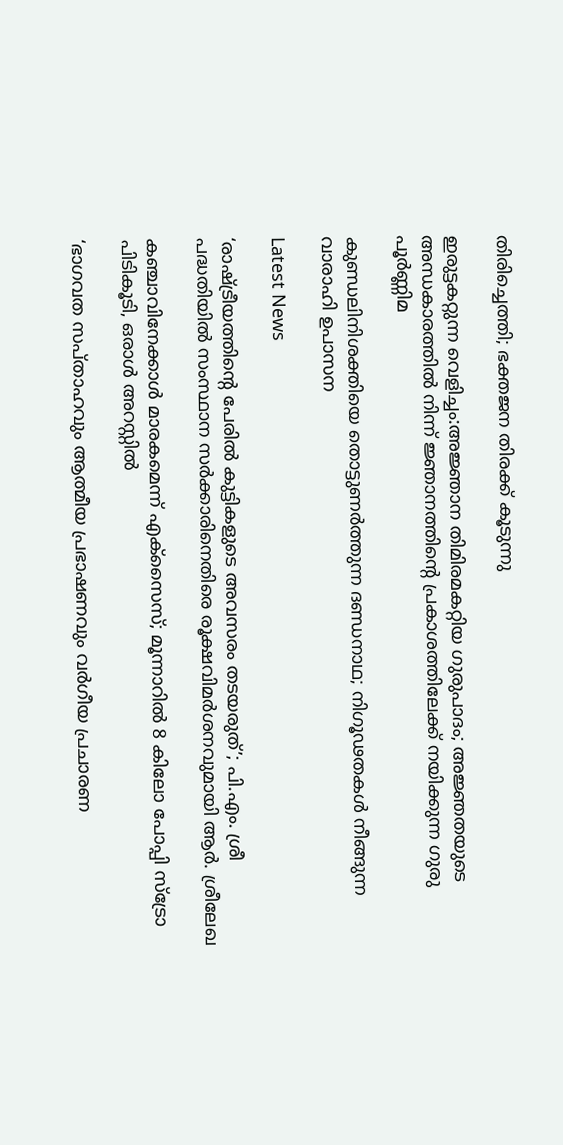തിരിച്ചെത്തി; ഭക്തജന തിരക്ക് കൂടുന്നു

ഇരുട്ടകറ്റുന്ന വെളിച്ചം:അജ്ഞാന തിമിരമകറ്റിയ ഗുരുപാദം; അജ്ഞതയുടെ അന്ധകാരത്തിൽ നിന്ന് ജ്ഞാനത്തിന്റെ പ്രകാശത്തിലേക്ക് നയിക്കുന്ന ഗുരു പൂർണ്ണിമ

കുണ്ഡലിനിശക്തിയെ തൊട്ടുണർത്തുന്ന ദണ്ഡനാഥ; നിഗൂഢതകൾ നീങ്ങുന്ന വാരാഹി ഉപാസന

Latest News

‘രാഷ്‌ട്രീയത്തിന്റെ പേരിൽ കുട്ടികളുടെ അവസരം തടയരുത്’; പി.എം. ശ്രീ പദ്ധതിയിൽ സംസ്ഥാന സർക്കാരിനെതിരെ രൂക്ഷവിമർശനവുമായി ആർ. ശ്രീലേഖ

കഞ്ചാവിനേക്കാള്‍ മാരകമെന്ന് എക്‌സൈസ്; മൂന്നാറില്‍ 8 കിലോ പോപ്പി സ്‌ട്രോ പിടികൂടി, ഒരാള്‍ അറസ്റ്റില്‍

‘ഭാഗവത സപ്താഹവും ആത്മീയ പ്രഭാഷണവും വർഗീയ പ്രചാരണ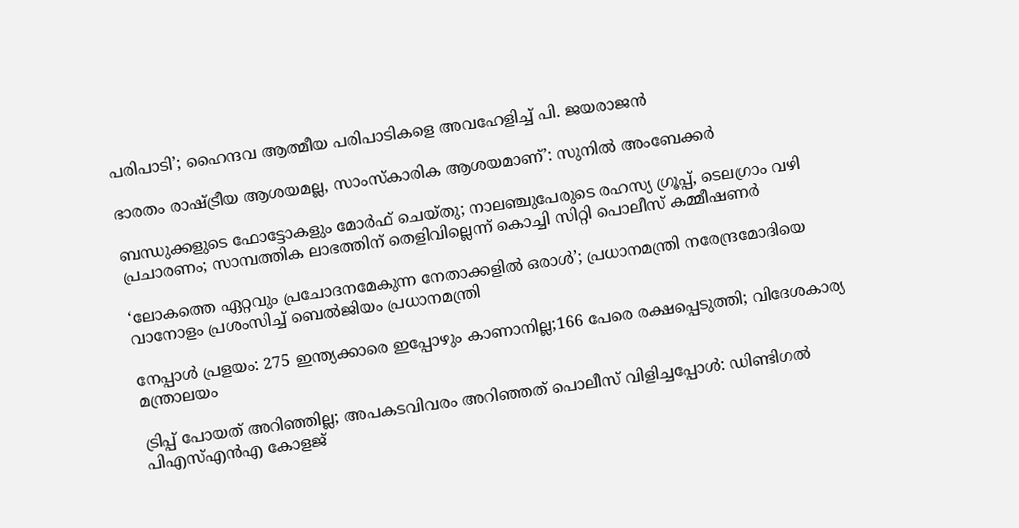പരിപാടി’; ഹൈന്ദവ ആത്മീയ പരിപാടികളെ അവഹേളിച്ച് പി. ജയരാജൻ

ഭാരതം രാഷ്‌ട്രീയ ആശയമല്ല, സാംസ്കാരിക ആശയമാണ്’: സുനിൽ അംബേക്കർ

ബന്ധുക്കളുടെ ഫോട്ടോകളും മോർഫ് ചെയ്തു; നാലഞ്ചുപേരുടെ രഹസ്യ ഗ്രൂപ്പ്, ടെലഗ്രാം വഴി പ്രചാരണം; സാമ്പത്തിക ലാഭത്തിന് തെളിവില്ലെന്ന് കൊച്ചി സിറ്റി പൊലീസ് കമ്മീഷണർ

‘ലോകത്തെ ഏറ്റവും പ്രചോദനമേകുന്ന നേതാക്കളിൽ ഒരാൾ’; പ്രധാനമന്ത്രി നരേന്ദ്രമോദിയെ വാനോളം പ്രശംസിച്ച് ബെൽജിയം പ്രധാനമന്ത്രി

നേപ്പാൾ പ്രളയം: 275 ഇന്ത്യക്കാരെ ഇപ്പോഴും കാണാനില്ല;166 പേരെ രക്ഷപ്പെടുത്തി; വിദേശകാര്യ മന്ത്രാലയം

ട്രിപ്പ് പോയത് അറിഞ്ഞില്ല; അപകടവിവരം അറിഞ്ഞത് പൊലീസ് വിളിച്ചപ്പോൾ: ഡിണ്ടിഗൽ പിഎസ്എൻഎ കോളജ്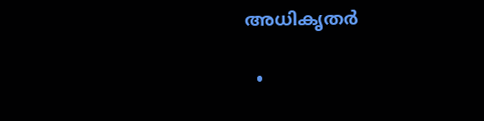അധികൃതർ

  •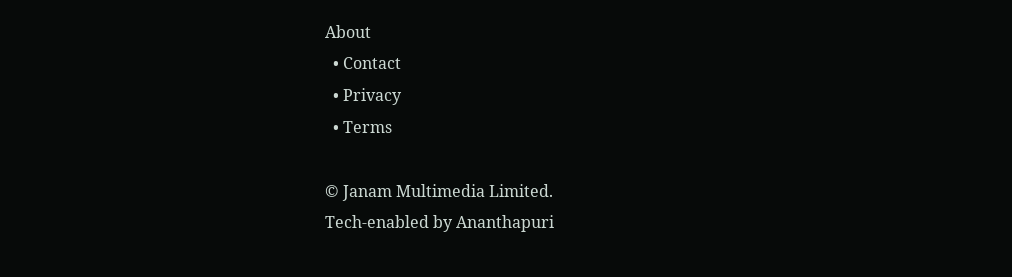About
  • Contact
  • Privacy
  • Terms

© Janam Multimedia Limited.
Tech-enabled by Ananthapuri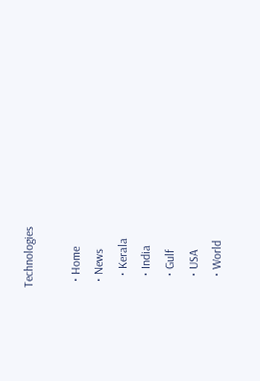Technologies

  • Home
  • News
    • Kerala
    • India
    • Gulf
    • USA
    • World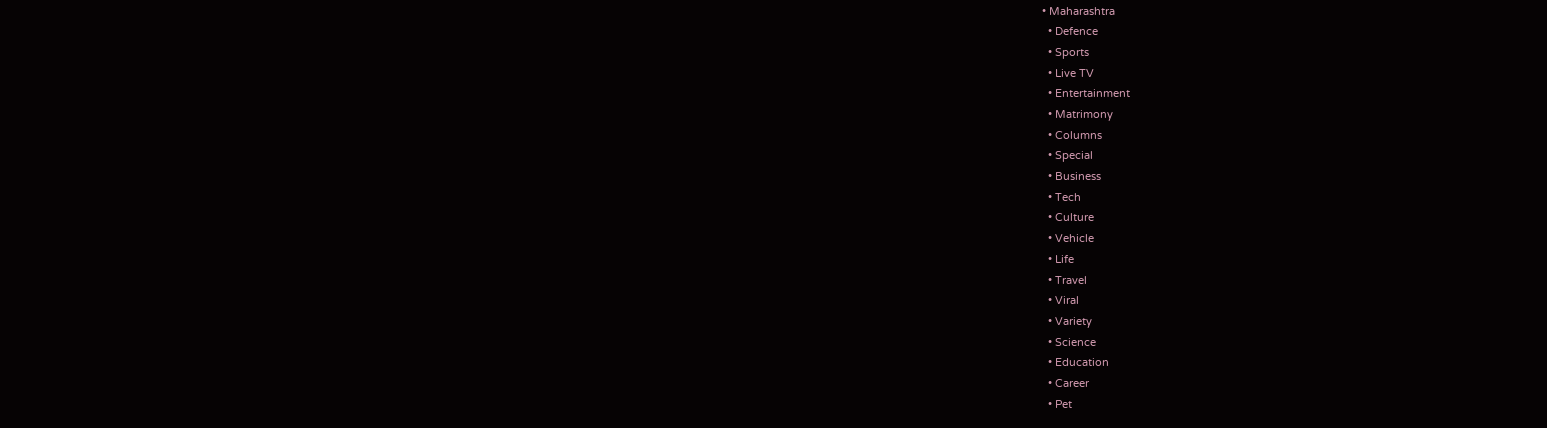• Maharashtra
  • Defence
  • Sports
  • Live TV
  • Entertainment
  • Matrimony
  • Columns
  • Special
  • Business
  • Tech
  • Culture
  • Vehicle
  • Life
  • Travel
  • Viral
  • Variety
  • Science
  • Education
  • Career
  • Pet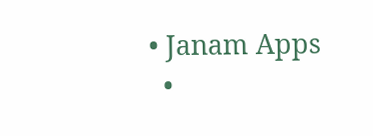• Janam Apps
  •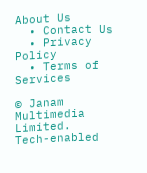About Us
  • Contact Us
  • Privacy Policy
  • Terms of Services

© Janam Multimedia Limited.
Tech-enabled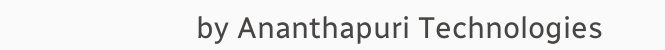by Ananthapuri Technologies